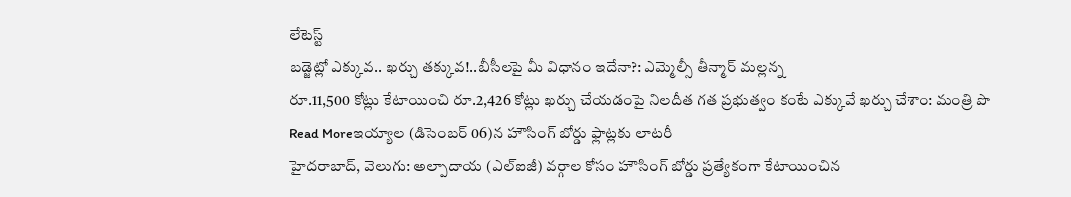లేటెస్ట్
బడ్జెట్లో ఎక్కువ.. ఖర్చు తక్కువ!..బీసీలపై మీ విధానం ఇదేనా?: ఎమ్మెల్సీ తీన్మార్ మల్లన్న
రూ.11,500 కోట్లు కేటాయించి రూ.2,426 కోట్లు ఖర్చు చేయడంపై నిలదీత గత ప్రభుత్వం కంటే ఎక్కువే ఖర్చు చేశాం: మంత్రి పొ
Read Moreఇయ్యాల (డిసెంబర్ 06)న హౌసింగ్ బోర్డు ఫ్లాట్లకు లాటరీ
హైదరాబాద్, వెలుగు: అల్పాదాయ (ఎల్ఐజీ) వర్గాల కోసం హౌసింగ్ బోర్డు ప్రత్యేకంగా కేటాయించిన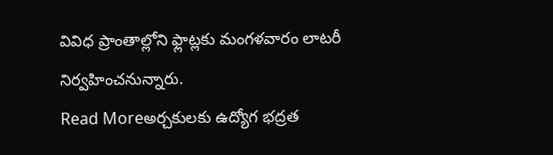వివిధ ప్రాంతాల్లోని ఫ్లాట్లకు మంగళవారం లాటరీ నిర్వహించనున్నారు.
Read Moreఅర్చకులకు ఉద్యోగ భద్రత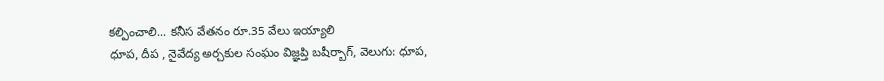కల్పించాలి... కనీస వేతనం రూ.35 వేలు ఇయ్యాలి
ధూప, దీప , నైవేద్య అర్చకుల సంఘం విజ్ఞప్తి బషీర్బాగ్, వెలుగు: ధూప,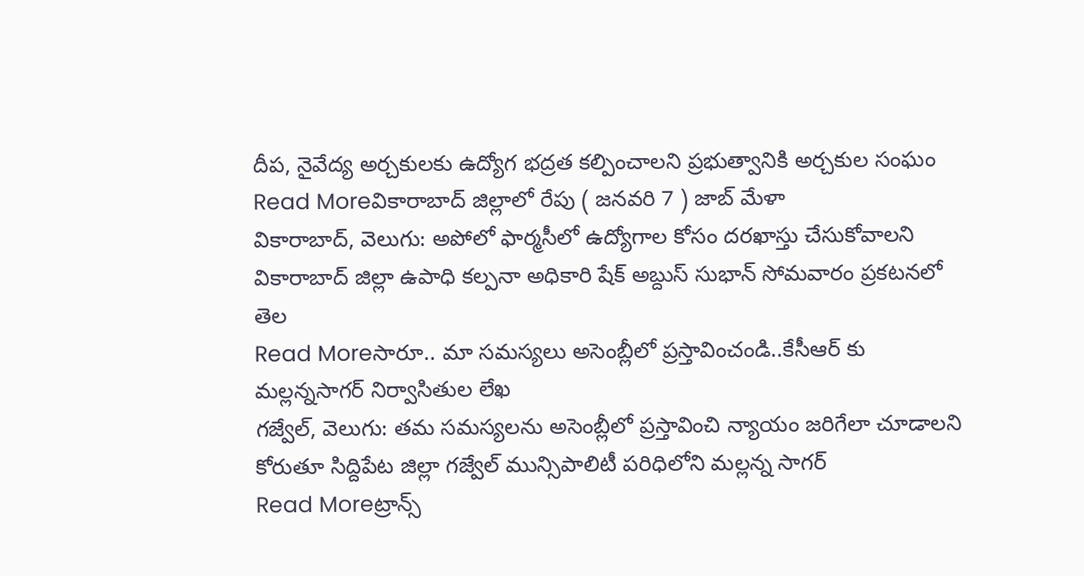దీప, నైవేద్య అర్చకులకు ఉద్యోగ భద్రత కల్పించాలని ప్రభుత్వానికి అర్చకుల సంఘం
Read Moreవికారాబాద్ జిల్లాలో రేపు ( జనవరి 7 ) జాబ్ మేళా
వికారాబాద్, వెలుగు: అపోలో ఫార్మసీలో ఉద్యోగాల కోసం దరఖాస్తు చేసుకోవాలని వికారాబాద్ జిల్లా ఉపాధి కల్పనా అధికారి షేక్ అబ్దుస్ సుభాన్ సోమవారం ప్రకటనలో తెల
Read Moreసారూ.. మా సమస్యలు అసెంబ్లీలో ప్రస్తావించండి..కేసీఆర్ కు మల్లన్నసాగర్ నిర్వాసితుల లేఖ
గజ్వేల్, వెలుగు: తమ సమస్యలను అసెంబ్లీలో ప్రస్తావించి న్యాయం జరిగేలా చూడాలని కోరుతూ సిద్దిపేట జిల్లా గజ్వేల్ మున్సిపాలిటీ పరిధిలోని మల్లన్న సాగర్
Read Moreట్రాన్స్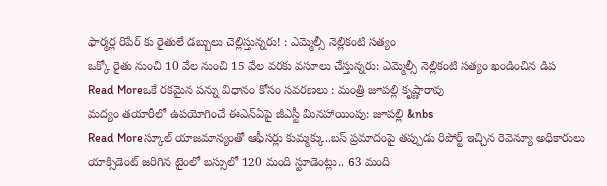ఫార్మర్ల రిపేర్ కు రైతులే డబ్బులు చెల్లిస్తున్నరు! : ఎమ్మెల్సీ నెల్లికంటి సత్యం
ఒక్కో రైతు నుంచి 10 వేల నుంచి 15 వేల వరకు వసూలు చేస్తున్నరు: ఎమ్మెల్సీ నెల్లికంటి సత్యం ఖండించిన డిప
Read Moreఒకే రకమైన పన్ను విధానం కోసం సవరణలు : మంత్రి జూపల్లి కృష్ణారావు
మద్యం తయారీలో ఉపయోగించే ఈఎన్ఏపై జీఎస్టీ మినహాయింపు: జూపల్లి &nbs
Read Moreస్కూల్ యాజమాన్యంతో ఆఫీసర్లు కుమ్మక్కు..బస్ ప్రమాదంపై తప్పుడు రిపోర్ట్ ఇచ్చిన రెవెన్యూ అధికారులు
యాక్సిడెంట్ జరిగిన టైంలో బస్సులో 120 మంది స్టూడెంట్లు.. 63 మంది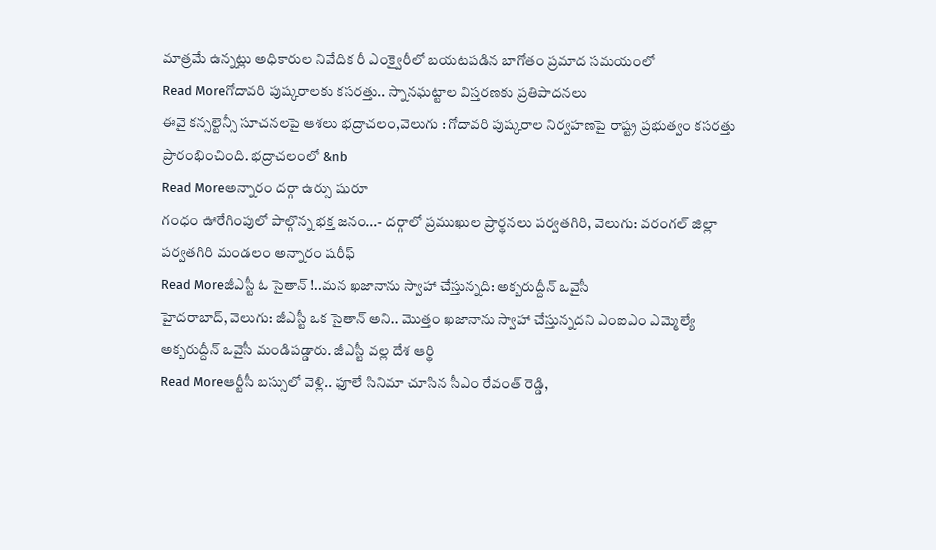మాత్రమే ఉన్నట్లు అధికారుల నివేదిక రీ ఎంక్వైరీలో బయటపడిన బాగోతం ప్రమాద సమయంలో
Read Moreగోదావరి పుష్కరాలకు కసరత్తు.. స్నానఘట్టాల విస్తరణకు ప్రతిపాదనలు
ఈవై కన్సల్టెన్సీ సూచనలపై ఆశలు భద్రాచలం,వెలుగు : గోదావరి పుష్కరాల నిర్వహణపై రాష్ట్ర ప్రభుత్వం కసరత్తు ప్రారంభించింది. భద్రాచలంలో &nb
Read Moreఅన్నారం దర్గా ఉర్సు షురూ
గంధం ఊరేగింపులో పాల్గొన్న భక్త జనం...- దర్గాలో ప్రముఖుల ప్రార్థనలు పర్వతగిరి, వెలుగు: వరంగల్ జిల్లా పర్వతగిరి మండలం అన్నారం షరీఫ్
Read Moreజీఎస్టీ ఓ సైతాన్ !..మన ఖజానాను స్వాహా చేస్తున్నది: అక్బరుద్దీన్ ఒవైసీ
హైదరాబాద్, వెలుగు: జీఎస్టీ ఒక సైతాన్ అని.. మొత్తం ఖజానాను స్వాహా చేస్తున్నదని ఎంఐఎం ఎమ్మెల్యే అక్బరుద్దీన్ ఒవైసీ మండిపడ్డారు. జీఎస్టీ వల్ల దేశ ఆర్థి
Read Moreఆర్టీసీ బస్సులో వెళ్లి.. ఫూలే సినిమా చూసిన సీఎం రేవంత్ రెడ్డి,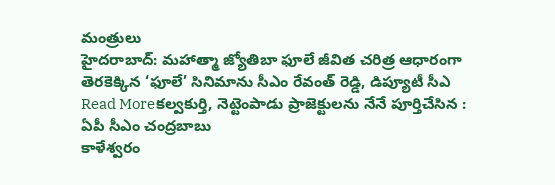మంత్రులు
హైదరాబాద్: మహాత్మా జ్యోతిబా ఫూలే జీవిత చరిత్ర ఆధారంగా తెరకెక్కిన ‘ఫూలే’ సినిమాను సీఎం రేవంత్ రెడ్డి, డిప్యూటీ సీఎ
Read Moreకల్వకుర్తి, నెట్టెంపాడు ప్రాజెక్టులను నేనే పూర్తిచేసిన : ఏపీ సీఎం చంద్రబాబు
కాళేశ్వరం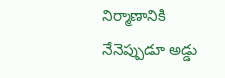నిర్మాణానికి నేనెప్పుడూ అడ్డు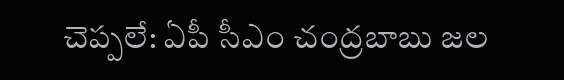చెప్పలే: ఏపీ సీఎం చంద్రబాబు జల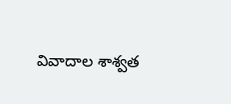వివాదాల శాశ్వత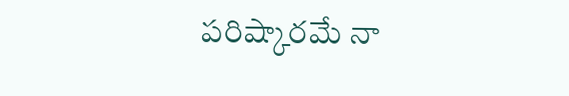పరిష్కారమే నా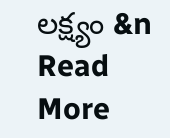లక్ష్యం &n
Read More